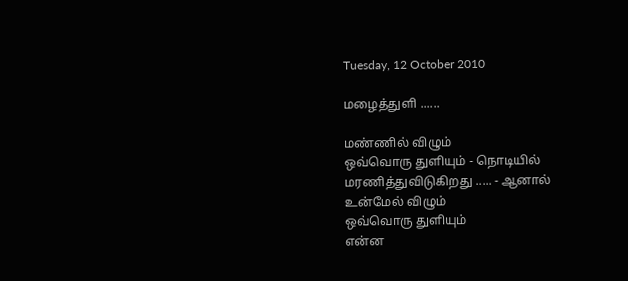Tuesday, 12 October 2010

மழைத்துளி ......

மண்ணில் விழும்
ஒவ்வொரு துளியும் - நொடியில்
மரணித்துவிடுகிறது ..... - ஆனால்
உன்மேல் விழும்
ஒவ்வொரு துளியும்
என்ன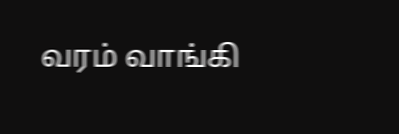வரம் வாங்கி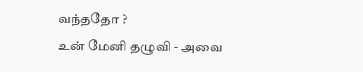வந்ததோ ?
உன் மேனி தழுவி - அவை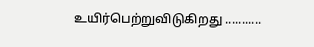உயிர்பெற்றுவிடுகிறது ...........